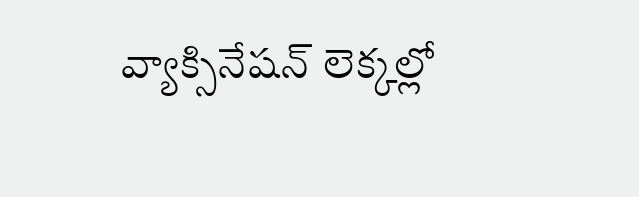వ్యాక్సినేషన్ లెక్కల్లో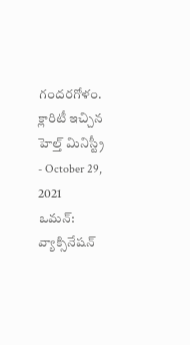గందరగోళం. క్లారిటీ ఇచ్చిన హెల్త్ మినిస్ట్రీ
- October 29, 2021
ఒమన్: వ్యాక్సినేషన్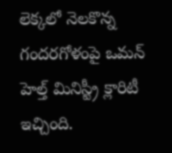లెక్కలో నెలకొన్న గందరగోళంపై ఒమన్ హెల్త్ మినిస్ట్రీ క్లారిటీ ఇచ్చింది.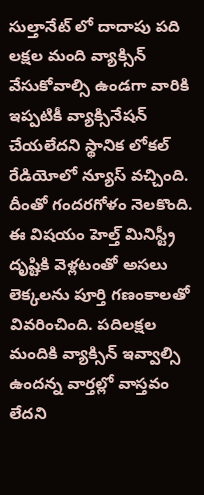సుల్తానేట్ లో దాదాపు పది లక్షల మంది వ్యాక్సిన్ వేసుకోవాల్సి ఉండగా వారికి ఇప్పటికీ వ్యాక్సినేషన్ చేయలేదని స్థానిక లోకల్ రేడియోలో న్యూస్ వచ్చింది. దీంతో గందరగోళం నెలకొంది. ఈ విషయం హెల్త్ మినిస్ట్రీ దృష్టికి వెళ్లటంతో అసలు లెక్కలను పూర్తి గణంకాలతో వివరించింది. పదిలక్షల మందికి వ్యాక్సిన్ ఇవ్వాల్సి ఉందన్న వార్తల్లో వాస్తవం లేదని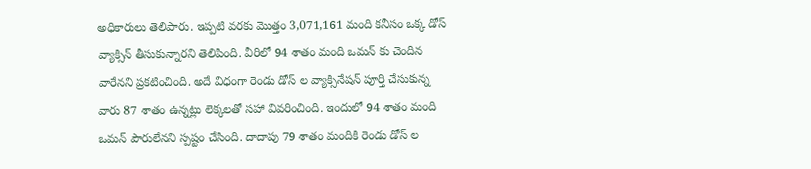అధికారులు తెలిపారు. ఇప్పటి వరకు మొత్తం 3,071,161 మంది కనీసం ఒక్క డోస్ వ్యాక్సిన్ తీసుకున్నారని తెలిపింది. వీరిలో 94 శాతం మంది ఒమన్ కు చెందిన వారేనని ప్రకటించింది. అదే విధంగా రెండు డోస్ ల వ్యాక్సినేషన్ పూర్తి చేసుకున్న వారు 87 శాతం ఉన్నట్లు లెక్కలతో సహా వివరించింది. ఇందులో 94 శాతం మంది ఒమన్ పౌరులేనని స్పష్టం చేసింది. దాదాపు 79 శాతం మందికి రెండు డోస్ ల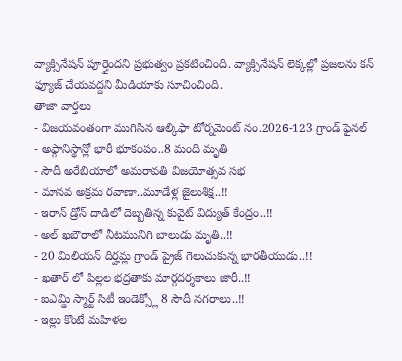వ్యాక్సినేషన్ పూర్తైందని ప్రభుత్వం ప్రకటించింది. వ్యాక్సినేషన్ లెక్కల్లో ప్రజలను కన్ ఫ్యూజ్ చేయవద్దని మీడియాకు సూచించింది.
తాజా వార్తలు
- విజయవంతంగా ముగిసిన ఆల్కిఫా టోర్నమెంట్ నం.2026-123 గ్రాండ్ ఫైనల్
- అఫ్గానిస్థాన్లో భారీ భూకంపం..8 మంది మృతి
- సౌదీ అరేబియాలో అమరావతి విజయోత్సవ సభ
- మానవ అక్రమ రవాణా..మూడేళ్ల జైలుశిక్ష..!!
- ఇరాన్ డ్రోన్ దాడిలో దెబ్బతిన్న కువైట్ విద్యుత్ కేంద్రం..!!
- అల్ ఖబౌరాలో నీటమునిగి బాలుడు మృతి..!!
- 20 మిలియన్ దిర్హమ్ల గ్రాండ్ ప్రైజ్ గెలుచుకున్న భారతీయుడు..!!
- ఖతార్ లో పిల్లల భద్రతాకు మార్గదర్శకాలు జారీ..!!
- ఐఎమ్డి స్మార్ట్ సిటీ ఇండెక్స్లో 8 సౌదీ నగరాలు..!!
- ఇల్లు కొంటే మహిళల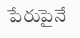పేరుపైనే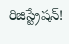రిజిస్ట్రేషన్!